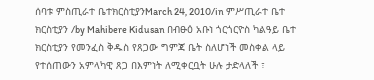ሰባቱ ምስጢራተ ቤተክርስቲያንMarch 24, 2010/in ምሥጢራተ ቤተ ክርስቲያን /by Mahibere Kidusan በብፁዕ አቡነ ጎርጎርዮስ ካልዓይ ቤተ ክርስቲያን የመንፈስ ቅዱስ የጸጋው ግምጃ ቤት ስለሆነች መስቀል ላይ የተሰጠውን አምላካዊ ጸጋ በእምነት ለሚቀርቧት ሁሉ ታድላለች ፣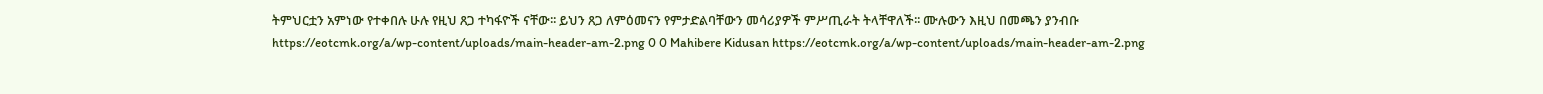ትምህርቷን አምነው የተቀበሉ ሁሉ የዚህ ጸጋ ተካፋዮች ናቸው፡፡ ይህን ጸጋ ለምዕመናን የምታድልባቸውን መሳሪያዎች ምሥጢራት ትላቸዋለች፡፡ ሙሉውን እዚህ በመጫን ያንብቡ https://eotcmk.org/a/wp-content/uploads/main-header-am-2.png 0 0 Mahibere Kidusan https://eotcmk.org/a/wp-content/uploads/main-header-am-2.png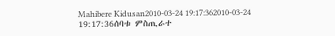Mahibere Kidusan2010-03-24 19:17:362010-03-24 19:17:36ሰባቱ ምስጢራተ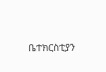ቤተክርስቲያን